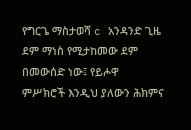የግርጌ ማስታወሻ c አንዳንድ ጊዜ ደም ማነስ የሚታከመው ደም በመውሰድ ነው፤ የይሖዋ ምሥክሮች እንዲህ ያለውን ሕክምና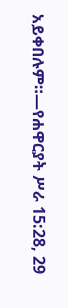አይቀበሉም።—የሐዋርያት ሥራ 15:28, 29